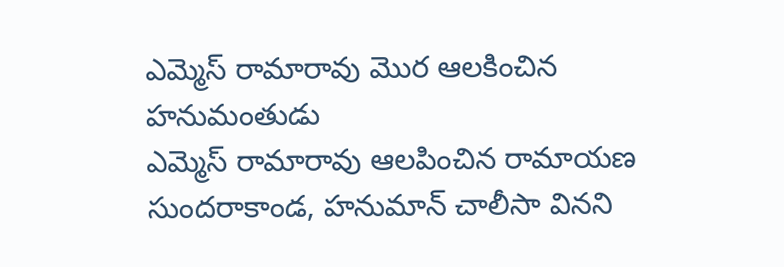ఎమ్మెస్ రామారావు మొర ఆలకించిన హనుమంతుడు
ఎమ్మెస్ రామారావు ఆలపించిన రామాయణ సుందరాకాండ, హనుమాన్ చాలీసా వినని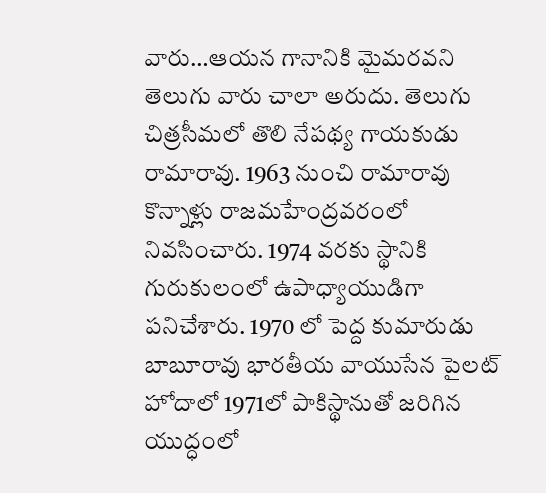వారు…ఆయన గానానికి మైమరవని తెలుగు వారు చాలా అరుదు. తెలుగు చిత్రసీమలో తొలి నేపథ్య గాయకుడు రామారావు. 1963 నుంచి రామారావు కొన్నాళ్లు రాజమహేంద్రవరంలో నివసించారు. 1974 వరకు స్థానికి గురుకులంలో ఉపాధ్యాయుడిగా పనిచేశారు. 1970 లో పెద్ద కుమారుడు బాబూరావు భారతీయ వాయుసేన పైలట్ హోదాలో 1971లో పాకిస్థానుతో జరిగిన యుద్ధంలో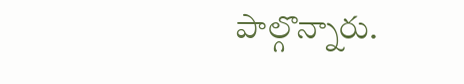పాల్గొన్నారు.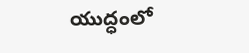యుద్ధంలో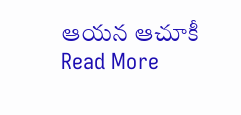ఆయన ఆచూకీ
Read More